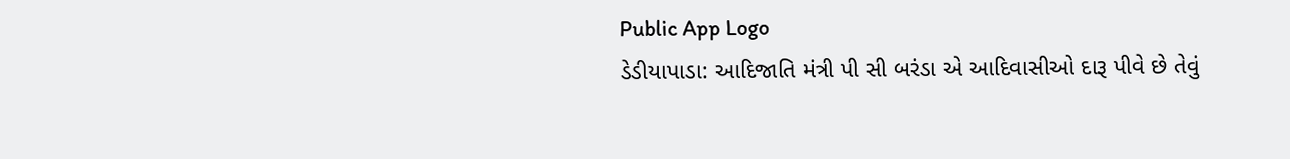Public App Logo
ડેડીયાપાડા: આદિજાતિ મંત્રી પી સી બરંડા એ આદિવાસીઓ દારૂ પીવે છે તેવું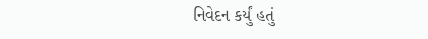નિવેદન કર્યું હતું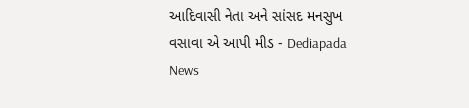આદિવાસી નેતા અને સાંસદ મનસુખ વસાવા એ આપી મીડ - Dediapada News